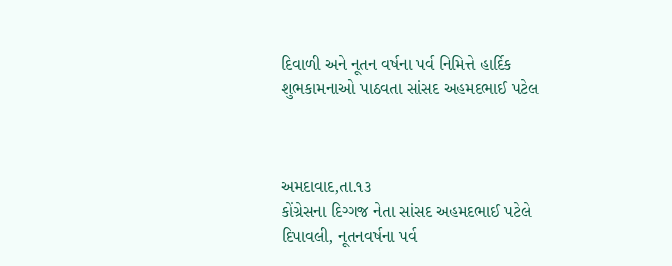દિવાળી અને નૂતન વર્ષના પર્વ નિમિત્તે હાર્દિક શુભકામનાઓ પાઠવતા સાંસદ અહમદભાઈ પટેલ



અમદાવાદ,તા.૧૩
કોંગ્રેસના દિગ્ગજ નેતા સાંસદ અહમદભાઈ પટેલે દિપાવલી, નૂતનવર્ષના પર્વ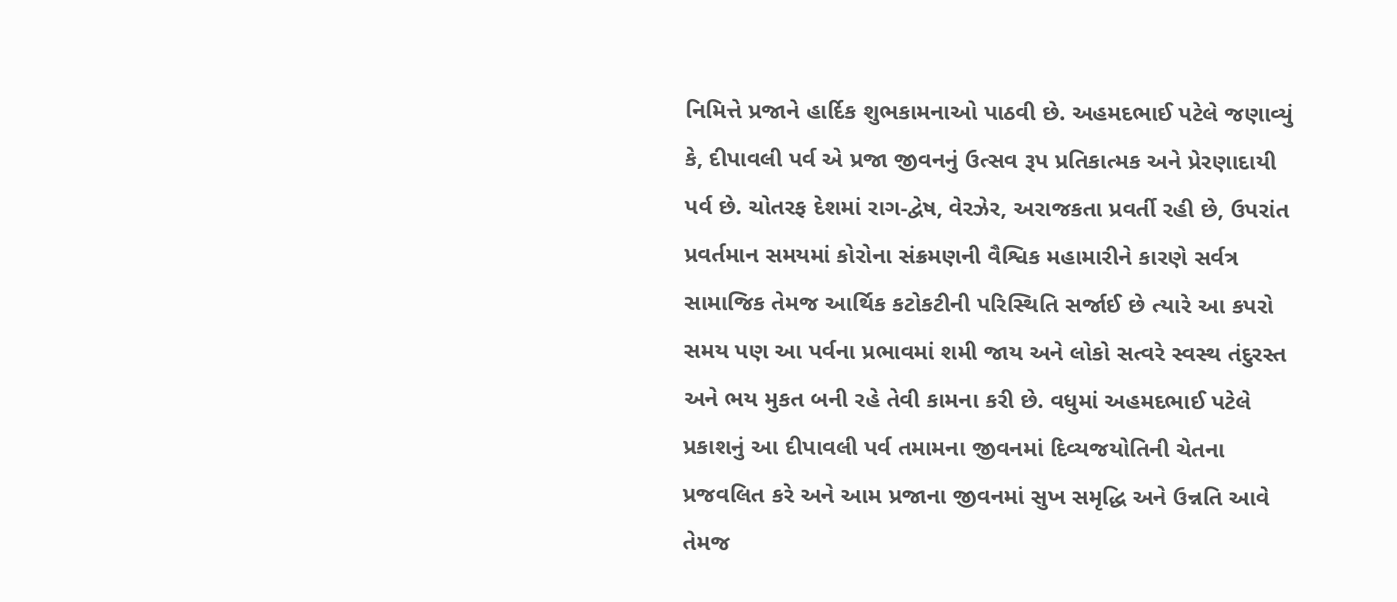નિમિત્તે પ્રજાને હાર્દિક શુભકામનાઓ પાઠવી છે. અહમદભાઈ પટેલે જણાવ્યું કે, દીપાવલી પર્વ એ પ્રજા જીવનનું ઉત્સવ રૂપ પ્રતિકાત્મક અને પ્રેરણાદાયી પર્વ છે. ચોતરફ દેશમાં રાગ-દ્વેષ, વેરઝેર, અરાજકતા પ્રવર્તી રહી છે, ઉપરાંત પ્રવર્તમાન સમયમાં કોરોના સંક્રમણની વૈશ્વિક મહામારીને કારણે સર્વત્ર સામાજિક તેમજ આર્થિક કટોકટીની પરિસ્થિતિ સર્જાઈ છે ત્યારે આ કપરો સમય પણ આ પર્વના પ્રભાવમાં શમી જાય અને લોકો સત્વરે સ્વસ્થ તંદુરસ્ત અને ભય મુકત બની રહે તેવી કામના કરી છે. વધુમાં અહમદભાઈ પટેલે પ્રકાશનું આ દીપાવલી પર્વ તમામના જીવનમાં દિવ્યજયોતિની ચેતના પ્રજવલિત કરે અને આમ પ્રજાના જીવનમાં સુખ સમૃદ્ધિ અને ઉન્નતિ આવે તેમજ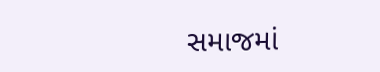સમાજમાં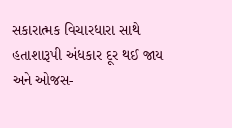સકારાત્મક વિચારધારા સાથે હતાશારૂપી અંધકાર દૂર થઈ જાય અને ઓજસ-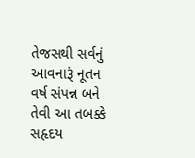તેજસથી સર્વનું આવનારૂં નૂતન વર્ષ સંપન્ન બને તેવી આ તબક્કે સહૃદય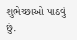શુભેચ્છાઓ પાઠવું છું.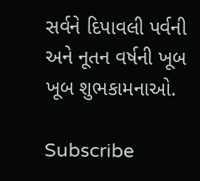સર્વને દિપાવલી પર્વની અને નૂતન વર્ષની ખૂબ ખૂબ શુભકામનાઓ.

Subscribe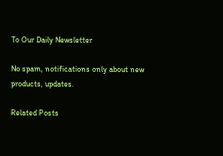To Our Daily Newsletter

No spam, notifications only about new products, updates.

Related Posts